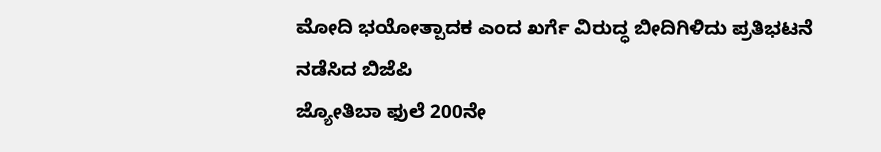ಮೋದಿ ಭಯೋತ್ಪಾದಕ ಎಂದ ಖರ್ಗೆ ವಿರುದ್ಧ ಬೀದಿಗಿಳಿದು ಪ್ರತಿಭಟನೆ ನಡೆಸಿದ ಬಿಜೆಪಿ
ಜ್ಯೋತಿಬಾ ಫುಲೆ 200ನೇ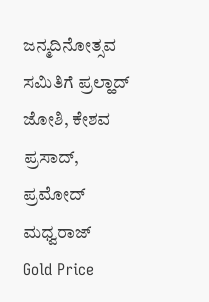ಜನ್ಮದಿನೋತ್ಸವ ಸಮಿತಿಗೆ ಪ್ರಲ್ಹಾದ್ ಜೋಶಿ, ಕೇಶವ ಪ್ರಸಾದ್, ಪ್ರಮೋದ್ ಮಧ್ವರಾಜ್
Gold Price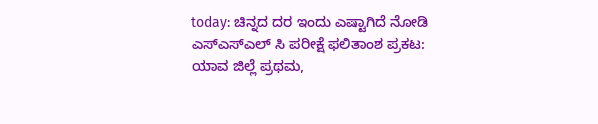today: ಚಿನ್ನದ ದರ ಇಂದು ಎಷ್ಟಾಗಿದೆ ನೋಡಿ
ಎಸ್ಎಸ್ಎಲ್ ಸಿ ಪರೀಕ್ಷೆ ಫಲಿತಾಂಶ ಪ್ರಕಟ: ಯಾವ ಜಿಲ್ಲೆ ಪ್ರಥಮ,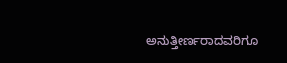ಅನುತ್ತೀರ್ಣರಾದವರಿಗೂ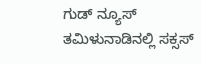ಗುಡ್ ನ್ಯೂಸ್
ತಮಿಳುನಾಡಿನಲ್ಲಿ ಸಕ್ಸಸ್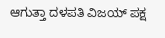ಆಗುತ್ತಾ ದಳಪತಿ ವಿಜಯ್ ಪಕ್ಷ